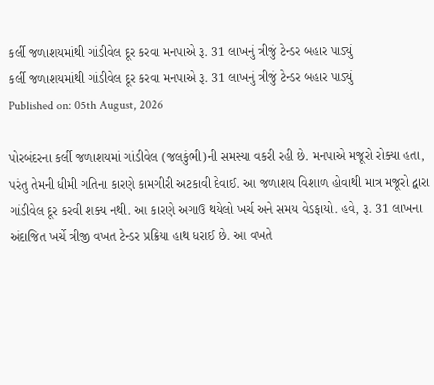કર્લી જળાશયમાંથી ગાંડીવેલ દૂર કરવા મનપાએ રૂ. 31 લાખનું ત્રીજું ટેન્ડર બહાર પાડ્યું
કર્લી જળાશયમાંથી ગાંડીવેલ દૂર કરવા મનપાએ રૂ. 31 લાખનું ત્રીજું ટેન્ડર બહાર પાડ્યું
Published on: 05th August, 2026

પોરબંદરના કર્લી જળાશયમાં ગાંડીવેલ (જલકુંભી)ની સમસ્યા વકરી રહી છે. મનપાએ મજૂરો રોક્યા હતા, પરંતુ તેમની ધીમી ગતિના કારણે કામગીરી અટકાવી દેવાઈ. આ જળાશય વિશાળ હોવાથી માત્ર મજૂરો દ્વારા ગાંડીવેલ દૂર કરવી શક્ય નથી. આ કારણે અગાઉ થયેલો ખર્ચ અને સમય વેડફાયો. હવે, રૂ. 31 લાખના અંદાજિત ખર્ચે ત્રીજી વખત ટેન્ડર પ્રક્રિયા હાથ ધરાઈ છે. આ વખતે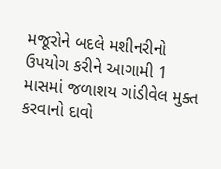મજૂરોને બદલે મશીનરીનો ઉપયોગ કરીને આગામી 1 માસમાં જળાશય ગાંડીવેલ મુક્ત કરવાનો દાવો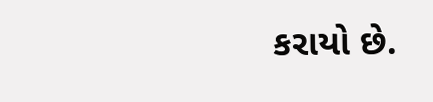કરાયો છે.